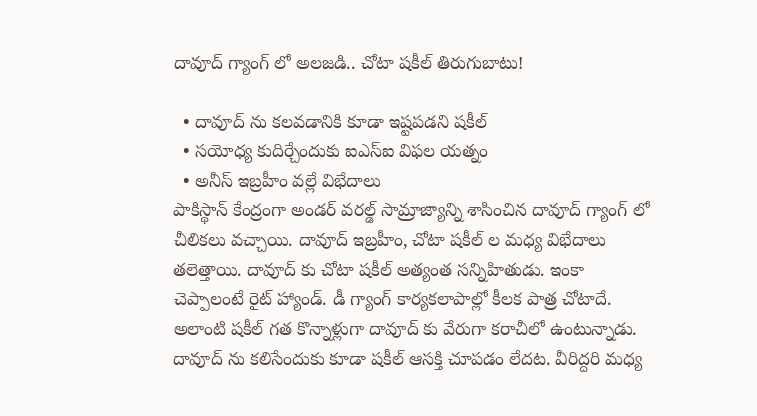దావూద్ గ్యాంగ్ లో అలజడి.. చోటా షకీల్ తిరుగుబాటు!

  • దావూద్ ను కలవడానికి కూడా ఇష్టపడని షకీల్
  • సయోధ్య కుదిర్చేందుకు ఐఎస్ఐ విఫల యత్నం
  • అనీస్ ఇబ్రహీం వల్లే విభేదాలు
పాకిస్థాన్ కేంద్రంగా అండర్ వరల్డ్ సామ్రాజ్యాన్ని శాసించిన దావూద్ గ్యాంగ్ లో చీలికలు వచ్చాయి. దావూద్ ఇబ్రహీం, చోటా షకీల్ ల మధ్య విభేదాలు తలెత్తాయి. దావూద్ కు చోటా షకీల్ అత్యంత సన్నిహితుడు. ఇంకా చెప్పాలంటే రైట్ హ్యాండ్. డీ గ్యాంగ్ కార్యకలాపాల్లో కీలక పాత్ర చోటాదే. అలాంటి షకీల్ గత కొన్నాళ్లుగా దావూద్ కు వేరుగా కరాచీలో ఉంటున్నాడు. దావూద్ ను కలిసేందుకు కూడా షకీల్ ఆసక్తి చూపడం లేదట. వీరిద్దరి మధ్య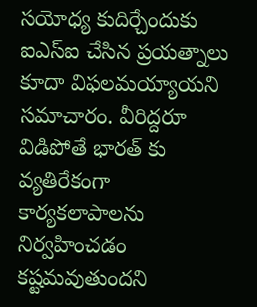సయోధ్య కుదిర్చేందుకు ఐఎస్ఐ చేసిన ప్రయత్నాలు కూదా విఫలమయ్యాయని సమాచారం. వీరిద్దరూ విడిపోతే భారత్ కు వ్యతిరేకంగా కార్యకలాపాలను నిర్వహించడం కష్టమవుతుందని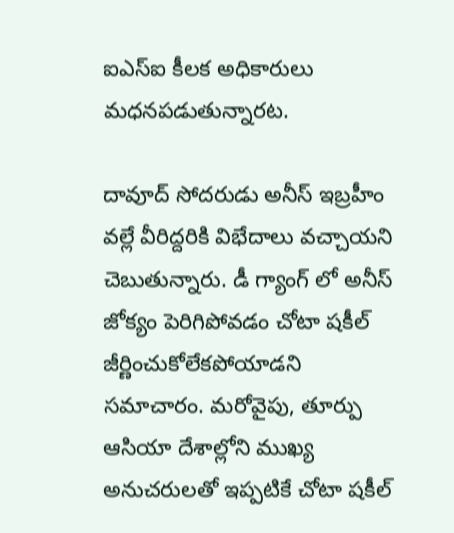ఐఎస్ఐ కీలక అధికారులు మధనపడుతున్నారట.

దావూద్ సోదరుడు అనీస్ ఇబ్రహీం వల్లే వీరిద్దరికి విభేదాలు వచ్చాయని చెబుతున్నారు. డీ గ్యాంగ్ లో అనీస్ జోక్యం పెరిగిపోవడం చోటా షకీల్ జీర్ణించుకోలేకపోయాడని సమాచారం. మరోవైపు, తూర్పు ఆసియా దేశాల్లోని ముఖ్య అనుచరులతో ఇప్పటికే చోటా షకీల్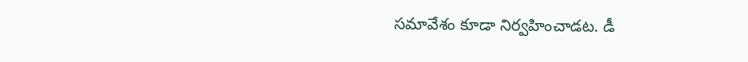సమావేశం కూడా నిర్వహించాడట. డీ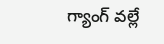గ్యాంగ్ వల్లే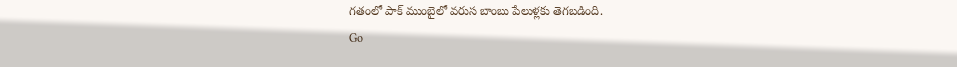గతంలో పాక్ ముంబైలో వరుస బాంబు పేలుళ్లకు తెగబడింది.
Go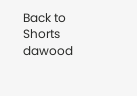Back to Shorts
dawood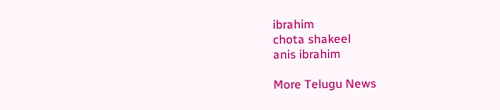ibrahim
chota shakeel
anis ibrahim

More Telugu News